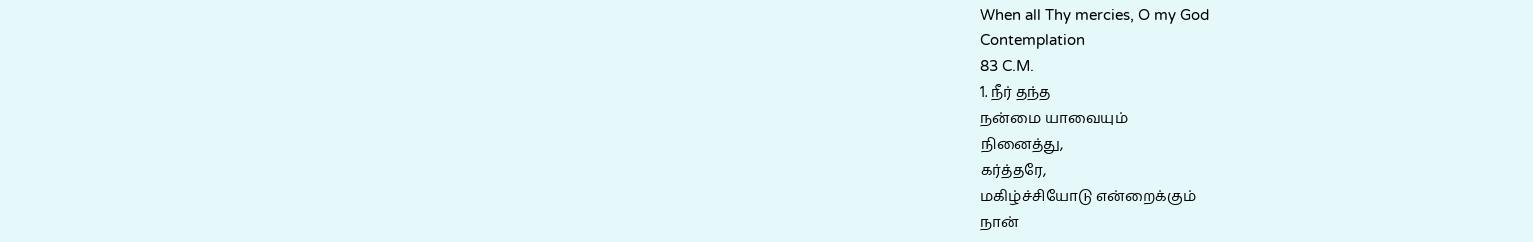When all Thy mercies, O my God
Contemplation
83 C.M.
1. நீர் தந்த
நன்மை யாவையும்
நினைத்து,
கர்த்தரே,
மகிழ்ச்சியோடு என்றைக்கும்
நான்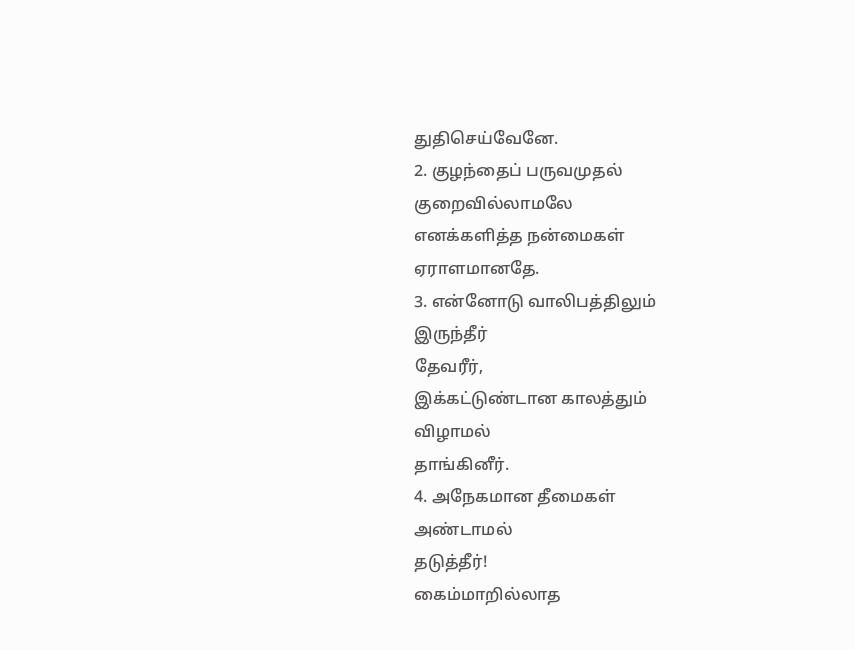துதிசெய்வேனே.
2. குழந்தைப் பருவமுதல்
குறைவில்லாமலே
எனக்களித்த நன்மைகள்
ஏராளமானதே.
3. என்னோடு வாலிபத்திலும்
இருந்தீர்
தேவரீர்,
இக்கட்டுண்டான காலத்தும்
விழாமல்
தாங்கினீர்.
4. அநேகமான தீமைகள்
அண்டாமல்
தடுத்தீர்!
கைம்மாறில்லாத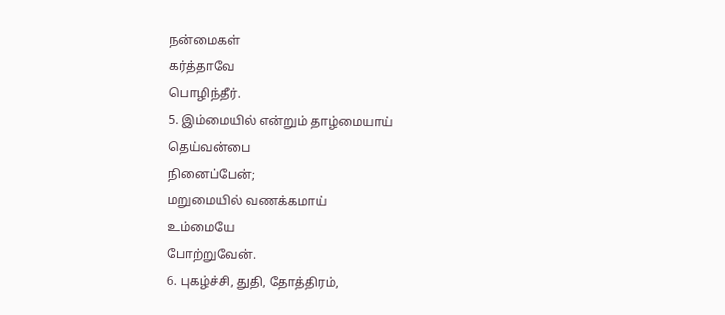நன்மைகள்
கர்த்தாவே
பொழிந்தீர்.
5. இம்மையில் என்றும் தாழ்மையாய்
தெய்வன்பை
நினைப்பேன்;
மறுமையில் வணக்கமாய்
உம்மையே
போற்றுவேன்.
6. புகழ்ச்சி, துதி, தோத்திரம்,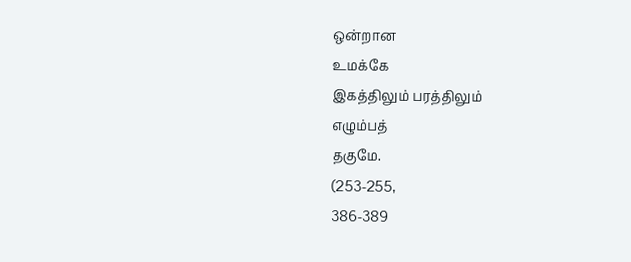ஒன்றான
உமக்கே
இகத்திலும் பரத்திலும்
எழும்பத்
தகுமே.
(253-255,
386-389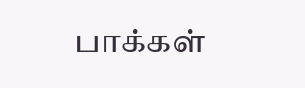பாக்கள்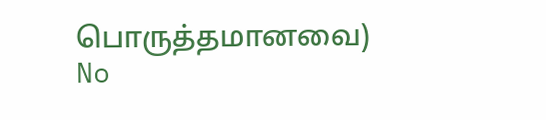பொருத்தமானவை)
No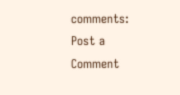comments:
Post a Comment